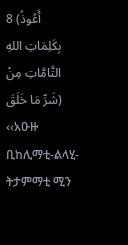8 (أَعُوذُ بِكَلِمَاتِ اللهِ التَّامَّاتِ مِنْ شَرِّ مَا خَلَقَ) ‹‹አዑዙ ቢከሊማቲ-ልላሂ-ትታምማቲ ሚን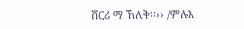ሸርሪ ማ ኸለቅ፡፡›› /ምሉእ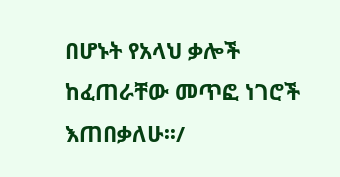በሆኑት የአላህ ቃሎች ከፈጠራቸው መጥፎ ነገሮች እጠበቃለሁ፡፡/